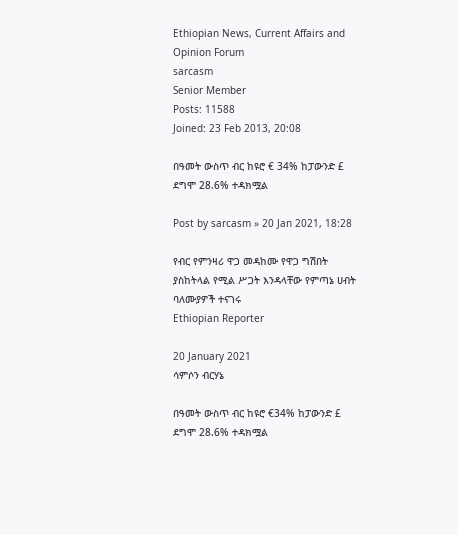Ethiopian News, Current Affairs and Opinion Forum
sarcasm
Senior Member
Posts: 11588
Joined: 23 Feb 2013, 20:08

በዓመት ውስጥ ብር ከዩሮ € 34% ከፓውንድ £ ደግሞ 28.6% ተዳክሟል

Post by sarcasm » 20 Jan 2021, 18:28

የብር የምንዛሪ ዋጋ መዳከሙ የዋጋ ግሽበት ያስከትላል የሚል ሥጋት እንዳላቸው የምጣኔ ሀብት ባለሙያዎች ተናገሩ
Ethiopian Reporter

20 January 2021
ሳምሶን ብርሃኔ

በዓመት ውስጥ ብር ከዩሮ €34% ከፓውንድ £ ደግሞ 28.6% ተዳክሟል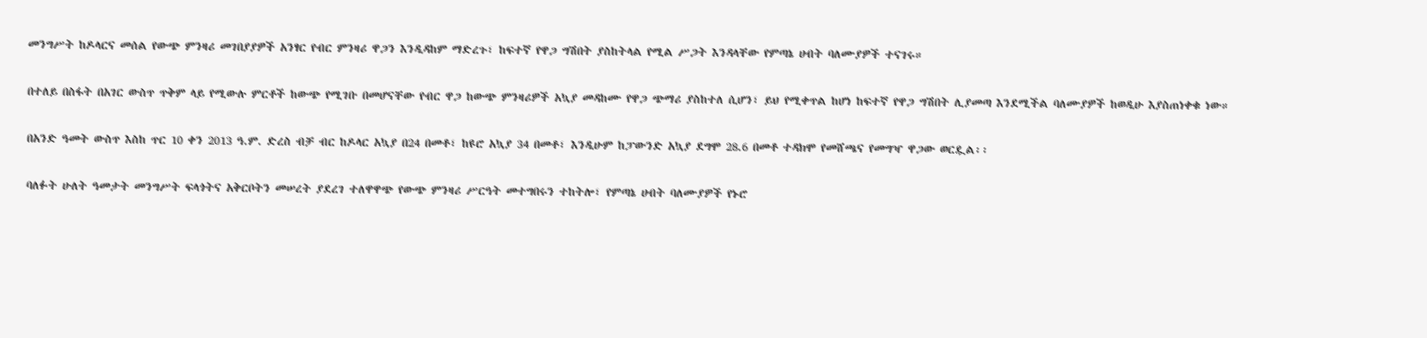መንግሥት ከዶላርና መሰል የውጭ ምንዛሪ መገበያያዎች አንፃር የብር ምንዛሪ ዋጋን እንዲዳከም ማድረጉ፣ ከፍተኛ የዋጋ ግሽበት ያስከትላል የሚል ሥጋት እንዳላቸው የምጣኔ ሀብት ባለሙያዎች ተናገሩ።

በተለይ በስፋት በአገር ውስጥ ጥቅም ላይ የሚውሉ ምርቶች ከውጭ የሚገቡ በመሆናቸው የብር ዋጋ ከውጭ ምንዛሪዎች አኳያ መዳከሙ የዋጋ ጭማሪ ያስከተለ ሲሆን፣ ይህ የሚቀጥል ከሆነ ከፍተኛ የዋጋ ግሽበት ሊያመጣ እንደሚችል ባለሙያዎች ከወዲሁ እያስጠነቀቁ ነው።

በአንድ ዓመት ውስጥ እስከ ጥር 10 ቀን 2013 ዓ.ም. ድረስ ብቻ ብር ከዶላር አኳያ በ24 በመቶ፣ ከዩሮ አኳያ 34 በመቶ፣ እንዲሁም ከፓውንድ አኳያ ደግሞ 28.6 በመቶ ተዳክሞ የመሸጫና የመግዣ ዋጋው ወርዷል፡፡

ባለፉት ሁለት ዓመታት መንግሥት ፍላጎትና አቅርቦትን መሠረት ያደረገ ተለዋዋጭ የውጭ ምንዛሪ ሥርዓት መተግበሩን ተከትሎ፣ የምጣኔ ሀብት ባለሙያዎች የኑሮ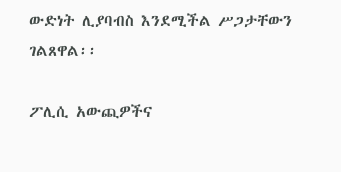ውድነት ሊያባብስ እንደሚችል ሥጋታቸውን ገልጸዋል፡፡

ፖሊሲ አውጪዎችና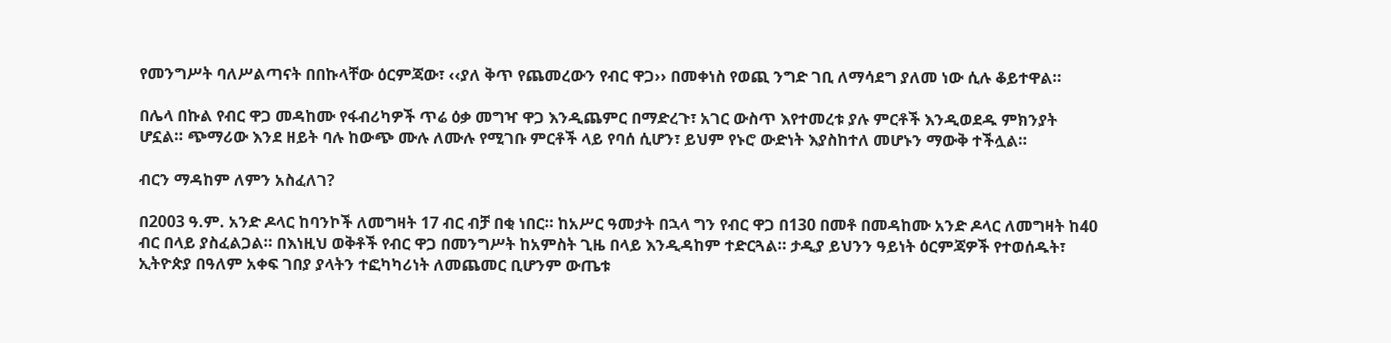የመንግሥት ባለሥልጣናት በበኩላቸው ዕርምጃው፣ ‹‹ያለ ቅጥ የጨመረውን የብር ዋጋ›› በመቀነስ የወጪ ንግድ ገቢ ለማሳደግ ያለመ ነው ሲሉ ቆይተዋል።

በሌላ በኩል የብር ዋጋ መዳከሙ የፋብሪካዎች ጥሬ ዕቃ መግዣ ዋጋ እንዲጨምር በማድረጉ፣ አገር ውስጥ እየተመረቱ ያሉ ምርቶች እንዲወደዱ ምክንያት ሆኗል። ጭማሪው እንደ ዘይት ባሉ ከውጭ ሙሉ ለሙሉ የሚገቡ ምርቶች ላይ የባሰ ሲሆን፣ ይህም የኑሮ ውድነት እያስከተለ መሆኑን ማውቅ ተችሏል።

ብርን ማዳከም ለምን አስፈለገ?

በ2003 ዓ.ም. አንድ ዶላር ከባንኮች ለመግዛት 17 ብር ብቻ በቂ ነበር። ከአሥር ዓመታት በኋላ ግን የብር ዋጋ በ130 በመቶ በመዳከሙ አንድ ዶላር ለመግዛት ከ40 ብር በላይ ያስፈልጋል። በእነዚህ ወቅቶች የብር ዋጋ በመንግሥት ከአምስት ጊዜ በላይ እንዲዳከም ተድርጓል። ታዲያ ይህንን ዓይነት ዕርምጃዎች የተወሰዱት፣ ኢትዮጵያ በዓለም አቀፍ ገበያ ያላትን ተፎካካሪነት ለመጨመር ቢሆንም ውጤቱ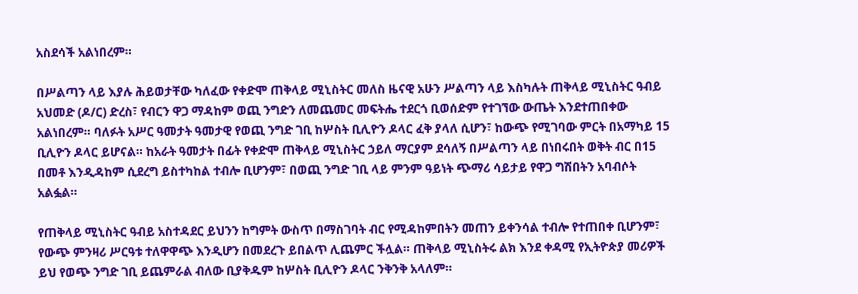አስደሳች አልነበረም።

በሥልጣን ላይ እያሉ ሕይወታቸው ካለፈው የቀድሞ ጠቅላይ ሚኒስትር መለስ ዜናዊ አሁን ሥልጣን ላይ እስካሉት ጠቅላይ ሚኒስትር ዓብይ አህመድ (ዶ/ር) ድረስ፣ የብርን ዋጋ ማዳከም ወጪ ንግድን ለመጨመር መፍትሔ ተደርጎ ቢወሰድም የተገኘው ውጤት እንደተጠበቀው አልነበረም። ባለፉት አሥር ዓመታት ዓመታዊ የወጪ ንግድ ገቢ ከሦስት ቢሊዮን ዶላር ፈቅ ያላለ ሲሆን፣ ከውጭ የሚገባው ምርት በአማካይ 15 ቢሊዮን ዶላር ይሆናል። ከአራት ዓመታት በፊት የቀድሞ ጠቅላይ ሚኒስትር ኃይለ ማርያም ደሳለኝ በሥልጣን ላይ በነበሩበት ወቅት ብር በ15 በመቶ እንዲዳከም ሲደረግ ይስተካከል ተብሎ ቢሆንም፣ በወጪ ንግድ ገቢ ላይ ምንም ዓይነት ጭማሪ ሳይታይ የዋጋ ግሽበትን አባብሶት አልፏል።

የጠቅላይ ሚኒስትር ዓብይ አስተዳደር ይህንን ከግምት ውስጥ በማስገባት ብር የሚዳከምበትን መጠን ይቀንሳል ተብሎ የተጠበቀ ቢሆንም፣ የውጭ ምንዛሪ ሥርዓቱ ተለዋዋጭ እንዲሆን በመደረጉ ይበልጥ ሊጨምር ችሏል። ጠቅላይ ሚኒስትሩ ልክ እንደ ቀዳሚ የኢትዮጵያ መሪዎች ይህ የወጭ ንግድ ገቢ ይጨምራል ብለው ቢያቅዱም ከሦስት ቢሊዮን ዶላር ንቅንቅ አላለም።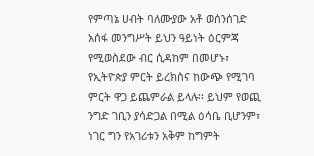የምጣኔ ሀብት ባለሙያው አቶ ወሰንሰገድ አሰፋ መንግሥት ይህን ዓይነት ዕርምጃ የሚወስደው ብር ሲዳከም በመሆኑ፣ የኢትዮጵያ ምርት ይረክስና ከውጭ የሚገባ ምርት ዋጋ ይጨምራል ይላሉ፡፡ ይህም የወጪ ንግድ ገቢን ያሳድጋል በሚል ዕሳቤ ቢሆንም፣ ነገር ግን የአገሪቱን አቅም ከግምት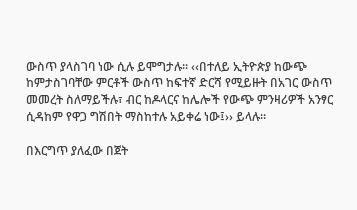ውስጥ ያላስገባ ነው ሲሉ ይሞግታሉ። ‹‹በተለይ ኢትዮጵያ ከውጭ ከምታስገባቸው ምርቶች ውስጥ ከፍተኛ ድርሻ የሚይዙት በአገር ውስጥ መመረት ስለማይችሉ፣ ብር ከዶላርና ከሌሎች የውጭ ምንዛሪዎች አንፃር ሲዳከም የዋጋ ግሽበት ማስከተሉ አይቀሬ ነው፤›› ይላሉ።

በእርግጥ ያለፈው በጀት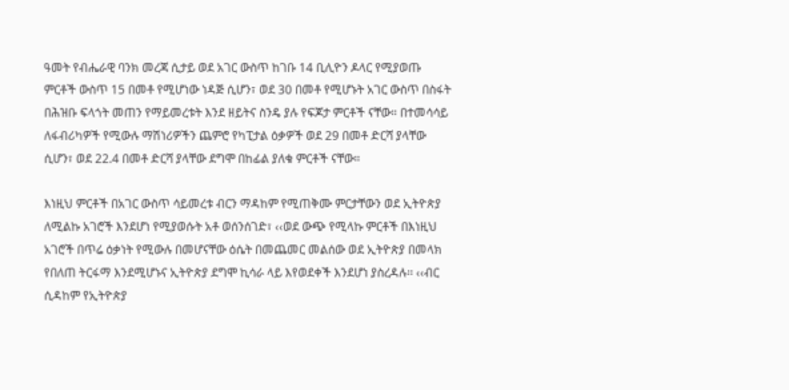ዓመት የብሔራዊ ባንክ መረጃ ሲታይ ወደ አገር ውስጥ ከገቡ 14 ቢሊዮን ዶላር የሚያወጡ ምርቶች ውስጥ 15 በመቶ የሚሆነው ነዳጅ ሲሆን፣ ወደ 30 በመቶ የሚሆኑት አገር ውስጥ በስፋት በሕዝቡ ፍላጎት መጠን የማይመረቱት እንደ ዘይትና ስንዴ ያሉ የፍጆታ ምርቶች ናቸው። በተመሳሳይ ለፋብሪካዎች የሚውሉ ማሽነሪዎችን ጨምሮ የካፒታል ዕቃዎች ወደ 29 በመቶ ድርሻ ያላቸው ሲሆን፣ ወደ 22.4 በመቶ ድርሻ ያላቸው ደግሞ በከፊል ያለቁ ምርቶች ናቸው።

እነዚህ ምርቶች በአገር ውስጥ ሳይመረቱ ብርን ማዳከም የሚጠቅሙ ምርታቸውን ወደ ኢትዮጵያ ለሚልኩ አገሮች እንደሆነ የሚያወሱት አቶ ወሰንሰገድ፣ ‹‹ወደ ውጭ የሚላኩ ምርቶች በእነዚህ አገሮች በጥሬ ዕቃነት የሚውሉ በመሆናቸው ዕሴት በመጨመር መልሰው ወደ ኢትዮጵያ በመላክ የበለጠ ትርፋማ እንደሚሆኑና ኢትዮጵያ ደግሞ ኪሳራ ላይ እየወደቀች እንደሆነ ያስረዳሉ፡፡ ‹‹ብር ሲዳከም የኢትዮጵያ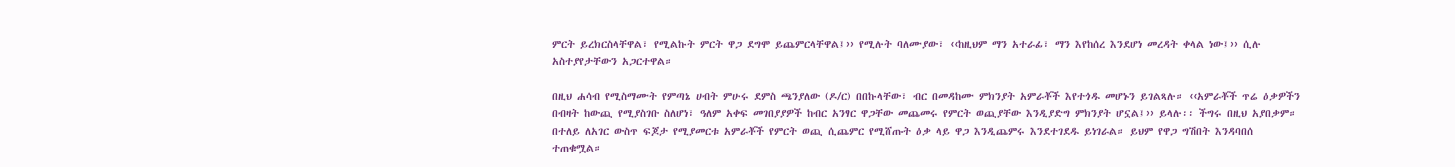ምርት ይረክርስላቸዋል፣ የሚልኩት ምርት ዋጋ ደግሞ ይጨምርላቸዋል፤›› የሚሉት ባለሙያው፣ ‹‹ከዚህም ማን አተራፊ፣ ማን እየከሰረ እንደሆነ መረዳት ቀላል ነው፤›› ሲሉ አስተያየታቸውን አጋርተዋል።

በዚህ ሐሳብ የሚስማሙት የምጣኔ ሀብት ምሁሩ ደምስ ጫንያለው (ዶ/ር) በበኩላቸው፣ ብር በመዳከሙ ምክንያት አምራቾች እየተጎዱ መሆኑን ይገልጻሉ። ‹‹አምራቾች ጥሬ ዕቃዎችን በብዛት ከውጪ የሚያስገቡ ስለሆነ፣ ዓለም አቀፍ መገበያያዎች ከብር አንፃር ዋጋቸው መጨመሩ የምርት ወጪያቸው እንዲያድግ ምክንያት ሆኗል፤›› ይላሉ፡፡ ችግሩ በዚህ አያበቃም። በተለይ ለአገር ውስጥ ፍጆታ የሚያመርቱ አምራቾች የምርት ወጪ ሲጨምር የሚሸጡት ዕቃ ላይ ዋጋ እንዲጨምሩ እንደተገደዱ ይነገራል። ይህም የዋጋ ግሽበት እንዳባበሰ ተጠቁሟል።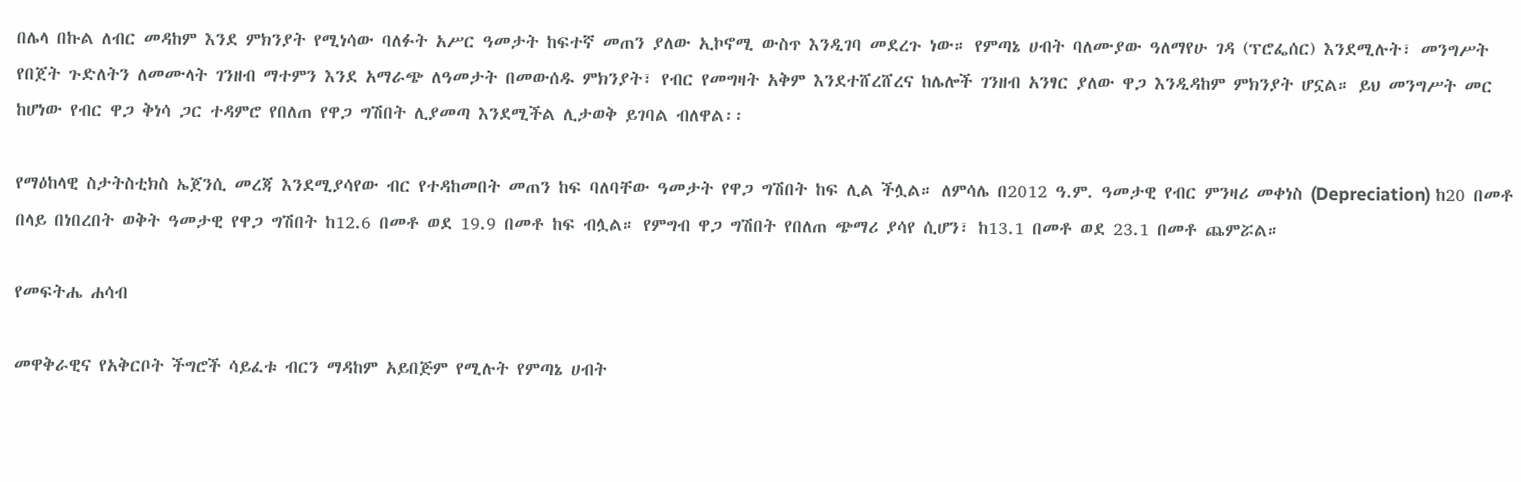በሌላ በኩል ለብር መዳከም እንደ ምክንያት የሚነሳው ባለፉት አሥር ዓመታት ከፍተኛ መጠን ያለው ኢኮኖሚ ውስጥ እንዲገባ መደረጉ ነው። የምጣኔ ሀብት ባለሙያው ዓለማየሁ ገዳ (ፕሮፌሰር) እንደሚሉት፣ መንግሥት የበጀት ጉድለትን ለመሙላት ገንዘብ ማተምን እንደ አማራጭ ለዓመታት በመውሰዱ ምክንያት፣ የብር የመግዛት አቅም እንደተሸረሸረና ከሌሎች ገንዘብ አንፃር ያለው ዋጋ እንዲዳከም ምክንያት ሆኗል። ይህ መንግሥት መር ከሆነው የብር ዋጋ ቅነሳ ጋር ተዳምሮ የበለጠ የዋጋ ግሽበት ሊያመጣ እንደሚችል ሊታወቅ ይገባል ብለዋል፡፡

የማዕከላዊ ስታትስቲክስ ኤጀንሲ መረጃ እንደሚያሳየው ብር የተዳከመበት መጠን ከፍ ባለባቸው ዓመታት የዋጋ ግሽበት ከፍ ሊል ችሏል። ለምሳሌ በ2012 ዓ.ም. ዓመታዊ የብር ምንዛሪ መቀነስ (Depreciation) ከ20 በመቶ በላይ በነበረበት ወቅት ዓመታዊ የዋጋ ግሽበት ከ12.6 በመቶ ወደ 19.9 በመቶ ከፍ ብሏል። የምግብ ዋጋ ግሽበት የበለጠ ጭማሪ ያሳየ ሲሆን፣ ከ13.1 በመቶ ወደ 23.1 በመቶ ጨምሯል።

የመፍትሔ ሐሳብ

መዋቅራዊና የአቅርቦት ችግሮች ሳይፈቱ ብርን ማዳከም አይበጅም የሚሉት የምጣኔ ሀብት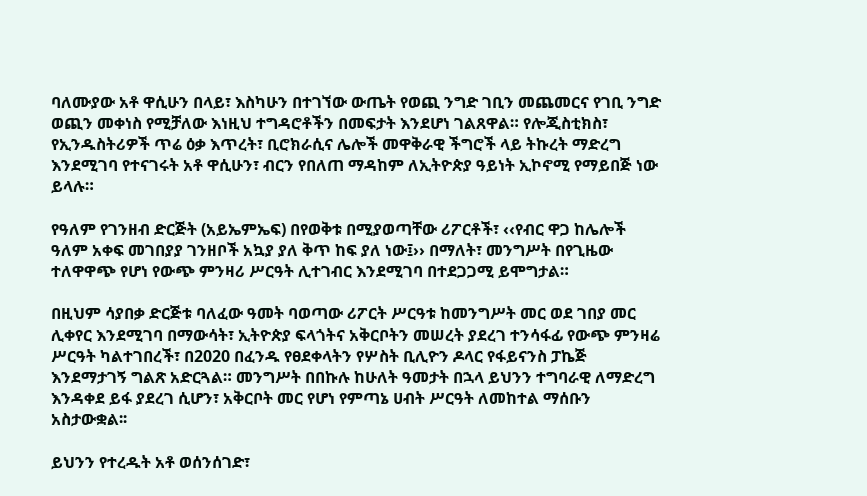ባለሙያው አቶ ዋሲሁን በላይ፣ እስካሁን በተገኘው ውጤት የወጪ ንግድ ገቢን መጨመርና የገቢ ንግድ ወጪን መቀነስ የሚቻለው እነዚህ ተግዳሮቶችን በመፍታት እንደሆነ ገልጸዋል። የሎጂስቲክስ፣ የኢንዱስትሪዎች ጥሬ ዕቃ እጥረት፣ ቢሮክራሲና ሌሎች መዋቅራዊ ችግሮች ላይ ትኩረት ማድረግ እንደሚገባ የተናገሩት አቶ ዋሲሁን፣ ብርን የበለጠ ማዳከም ለኢትዮጵያ ዓይነት ኢኮኖሚ የማይበጅ ነው ይላሉ።

የዓለም የገንዘብ ድርጅት (አይኤምኤፍ) በየወቅቱ በሚያወጣቸው ሪፖርቶች፣ ‹‹የብር ዋጋ ከሌሎች ዓለም አቀፍ መገበያያ ገንዘቦች አኳያ ያለ ቅጥ ከፍ ያለ ነው፤›› በማለት፣ መንግሥት በየጊዜው ተለዋዋጭ የሆነ የውጭ ምንዛሪ ሥርዓት ሊተገብር እንደሚገባ በተደጋጋሚ ይሞግታል።

በዚህም ሳያበቃ ድርጅቱ ባለፈው ዓመት ባወጣው ሪፖርት ሥርዓቱ ከመንግሥት መር ወደ ገበያ መር ሊቀየር እንደሚገባ በማውሳት፣ ኢትዮጵያ ፍላጎትና አቅርቦትን መሠረት ያደረገ ተንሳፋፊ የውጭ ምንዛሬ ሥርዓት ካልተገበረች፣ በ2020 በፈንዱ የፀደቀላትን የሦስት ቢሊዮን ዶላር የፋይናንስ ፓኬጅ እንደማታገኝ ግልጽ አድርጓል። መንግሥት በበኩሉ ከሁለት ዓመታት በኋላ ይህንን ተግባራዊ ለማድረግ እንዳቀደ ይፋ ያደረገ ሲሆን፣ አቅርቦት መር የሆነ የምጣኔ ሀብት ሥርዓት ለመከተል ማሰቡን አስታውቋል፡፡

ይህንን የተረዱት አቶ ወሰንሰገድ፣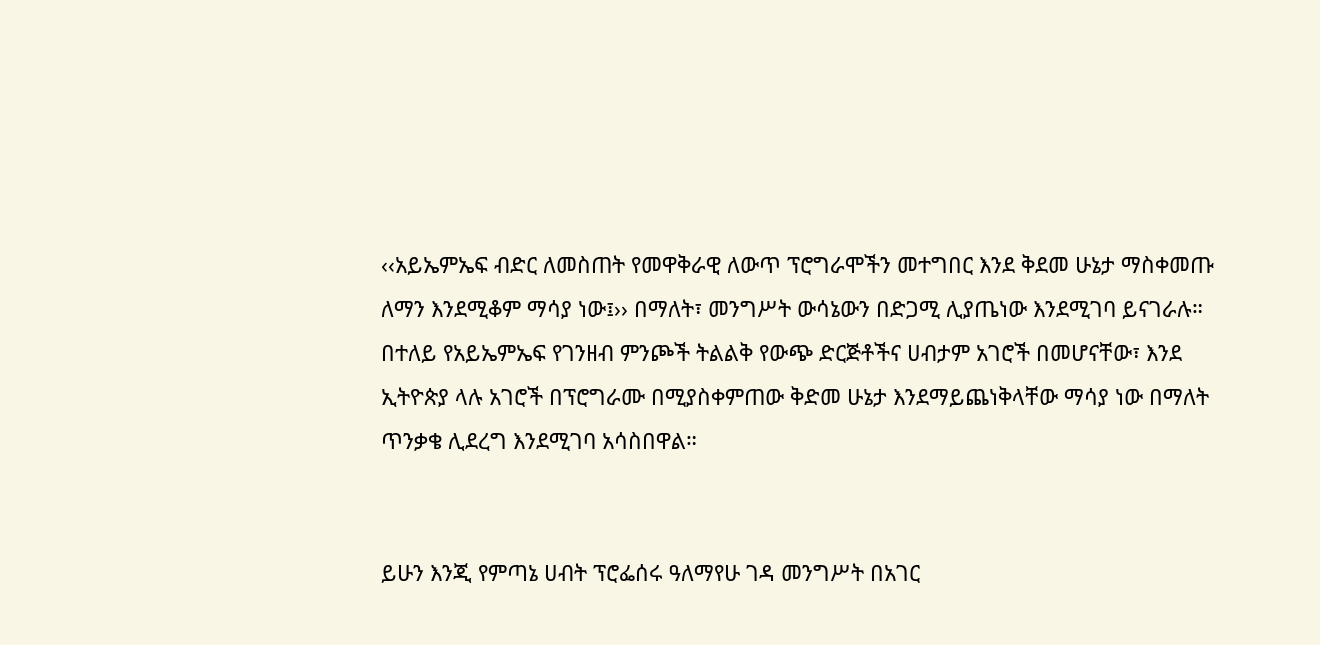‹‹አይኤምኤፍ ብድር ለመስጠት የመዋቅራዊ ለውጥ ፕሮግራሞችን መተግበር እንደ ቅደመ ሁኔታ ማስቀመጡ ለማን እንደሚቆም ማሳያ ነው፤›› በማለት፣ መንግሥት ውሳኔውን በድጋሚ ሊያጤነው እንደሚገባ ይናገራሉ። በተለይ የአይኤምኤፍ የገንዘብ ምንጮች ትልልቅ የውጭ ድርጅቶችና ሀብታም አገሮች በመሆናቸው፣ እንደ ኢትዮጵያ ላሉ አገሮች በፕሮግራሙ በሚያስቀምጠው ቅድመ ሁኔታ እንደማይጨነቅላቸው ማሳያ ነው በማለት ጥንቃቄ ሊደረግ እንደሚገባ አሳስበዋል።


ይሁን እንጂ የምጣኔ ሀብት ፕሮፌሰሩ ዓለማየሁ ገዳ መንግሥት በአገር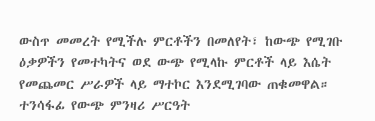ውስጥ መመረት የሚችሉ ምርቶችን በመለየት፣ ከውጭ የሚገቡ ዕቃዎችን የመተካትና ወደ ውጭ የሚላኩ ምርቶች ላይ እሴት የመጨመር ሥራዎች ላይ ማተኮር እንደሚገባው ጠቁመዋል። ተንሳፋፊ የውጭ ምንዛሪ ሥርዓት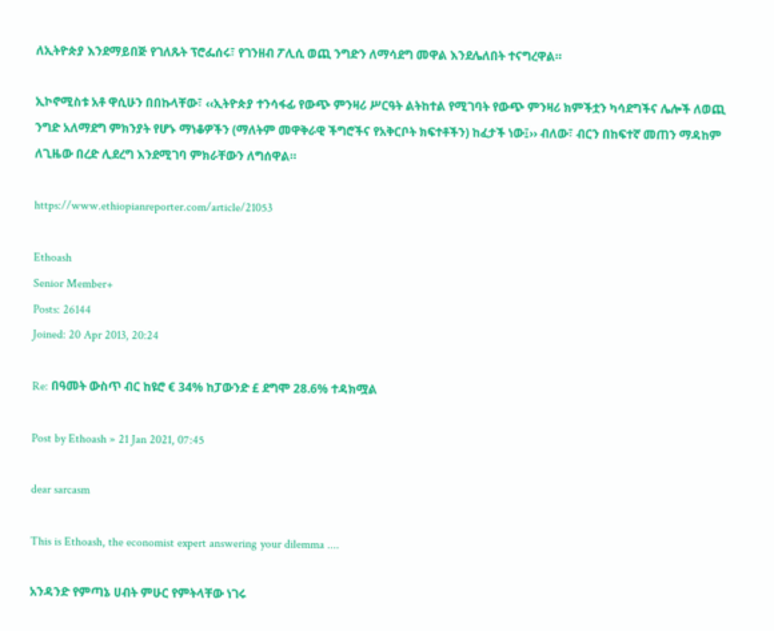ለኢትዮጵያ እንደማይበጅ የገለጹት ፕሮፌሰሩ፣ የገንዘብ ፖሊሲ ወጪ ንግድን ለማሳደግ መዋል እንደሌለበት ተናግረዋል።

ኢኮኖሚስቱ አቶ ዋሲሁን በበኩላቸው፣ ‹‹ኢትዮጵያ ተንሳፋፊ የውጭ ምንዛሪ ሥርዓት ልትከተል የሚገባት የውጭ ምንዛሪ ክምችቷን ካሳደግችና ሌሎች ለወጪ ንግድ አለማደግ ምክንያት የሆኑ ማነቆዎችን (ማለትም መዋቅራዊ ችግሮችና የአቅርቦት ክፍተቶችን) ከፈታች ነው፤›› ብለው፣ ብርን በከፍተኛ መጠን ማዳከም ለጊዜው በረድ ሊደረግ እንደሚገባ ምክራቸውን ለግሰዋል።

https://www.ethiopianreporter.com/article/21053

Ethoash
Senior Member+
Posts: 26144
Joined: 20 Apr 2013, 20:24

Re: በዓመት ውስጥ ብር ከዩሮ € 34% ከፓውንድ £ ደግሞ 28.6% ተዳክሟል

Post by Ethoash » 21 Jan 2021, 07:45

dear sarcasm

This is Ethoash, the economist expert answering your dilemma ....

አንዳንድ የምጣኔ ሀብት ምሁር የምትላቸው ነገሩ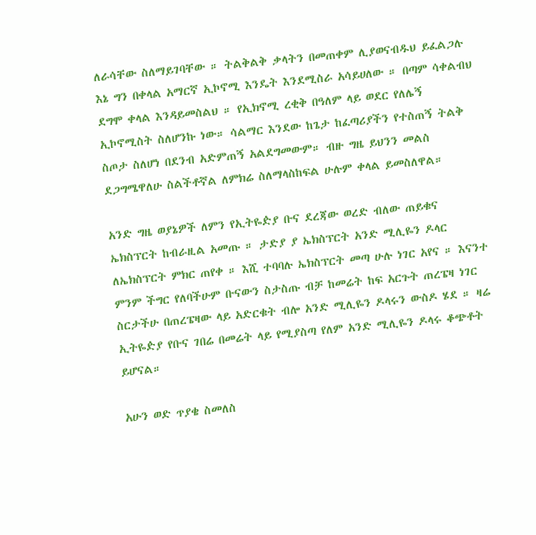ለራሳቸው ስለማይገባቸው ። ትልቅልቅ ቃላትን በመጠቀም ሊያወናብዱህ ይፈልጋሉ እኔ ግን በቀላል አማርኛ ኢኮኖሚ እንዴት እንደሚስራ አሳይሀለው ። በጣም ሳቀልብህ ደግሞ ቀላል እንዳይመስልህ ። የኢክኖሚ ረቂቅ በዓለም ላይ ወደር የለሌኝ ኢኮኖሚስት ስለሆንኩ ነው። ሳልማር እንደው ከጌታ ከፈጣሪያችን የተስጠኝ ትልቅ ስጦታ ስለሆነ በደንብ አድምጠኝ አልደግመውም። ብዙ ግዜ ይህንን መልስ ደጋግሜዋለሁ ስልችቶኛል ለምክሬ ስለማላስከፍል ሁሉም ቀላል ይመስለዋል።

አንድ ግዜ ወያኔዎች ለምን የኢትዬዽያ ቡና ደረጃው ወረድ ብለው ጠይቁና ኤክስፕርት ከብራዚል አመጡ ። ታድያ ያ ኤክስፕርት አንድ ሚሊዬን ዶላር ለኤክስፕርት ምክር ጠየቀ ። እሺ ተባባሉ ኤክስፕርት መጣ ሁሉ ነገር አየና ። እናንተ ምንም ችግር የለባችሁም ቡናውን ስታስጡ ብቻ ከመሬት ከፍ አርጉት ጠረፔዛ ነገር ስርታችሁ በጠረፔዛው ላይ አድርቁት ብሎ አንድ ሚሊዬን ዶላሩን ውስዶ ሄደ ። ዛሬ ኢትዬዽያ የቡና ገበሬ በመሬት ላይ የሚያስጣ የለም አንድ ሚሊዬን ዶላሩ ቆጭቶት ይሆናል።

አሁን ወድ ጥያቄ ስመለስ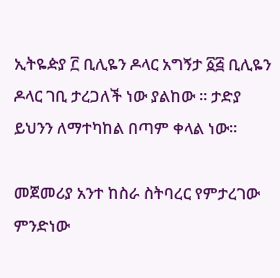ኢትዬዽያ ፫ ቢሊዬን ዶላር አግኝታ ፩፭ ቢሊዬን ዶላር ገቢ ታረጋለች ነው ያልከው ። ታድያ ይህንን ለማተካከል በጣም ቀላል ነው።

መጀመሪያ አንተ ከስራ ስትባረር የምታረገው ምንድነው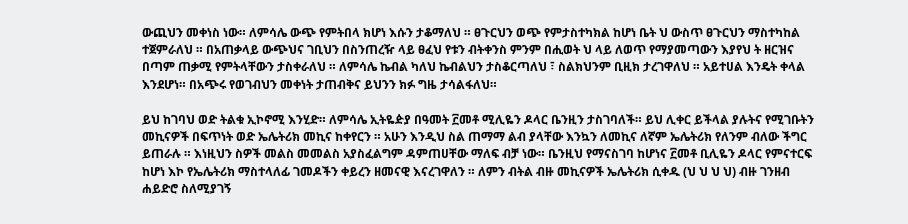ውጪህን መቀነስ ነው። ለምሳሌ ውጭ የምትበላ ክሆነ እሱን ታቆማለህ ። ፀጉርህን ወጭ የምታስተካክል ከሆነ ቤት ህ ውስጥ ፀጉርህን ማስተካከል ተጀምራለህ ። በአጠቃላይ ውጭህና ገቢህን በስንጠረዥ ላይ ፀፈህ የቱን ብትቀንስ ምንም በሒወት ህ ላይ ለወጥ የማያመጣውን እያየህ ት ዘርዝና በጣም ጠቃሚ የምትላቸውን ታስቀራለህ ። ለምሳሌ ኬብል ካለህ ኬብልህን ታስቆርጣለህ ፣ ስልክህንም ቢዚክ ታረገዋለህ ። አይተሀል እንዴት ቀላል እንደሆነ። በአጭሩ የወገብህን መቀነት ታጠብቅና ይህንን ክፉ ግዜ ታሳልፋለህ።

ይህ ከገባህ ወድ ትልቁ ኢኮኖሚ እንሂድ። ለምሳሌ ኢትዬዽያ በዓመት ፫መቶ ሚሊዬን ዶላር ቤንዚን ታስገባለች። ይህ ሊቀር ይችላል ያሉትና የሚገቡትን መኪናዎች በፍጥነት ወድ ኤሌትሪክ መኪና ከቀየርን ። አሁን እንዲህ ስል ጠማማ ልብ ያላቸው እንኳን ለመኪና ለኛም ኤሌትሪክ የለንም ብለው ችግር ይጠራሉ ። እነዚህን ስዎች መልስ መመልስ አያስፈልግም ዳምጠሀቸው ማለፍ ብቻ ነው። ቤንዚህ የማናስገባ ከሆነና ፫መቶ ቢሊዬን ዶላር የምናተርፍ ከሆነ እኮ የኤሌትሪክ ማስተላለፊ ገመዶችን ቀይረን ዘመናዊ እናረገዋለን ። ለምን ብትል ብዙ መኪናዎች ኤሌትሪክ ሲቀዱ (ህ ህ ህ ህ) ብዙ ገንዘብ ሐይድሮ ስለሚያገኝ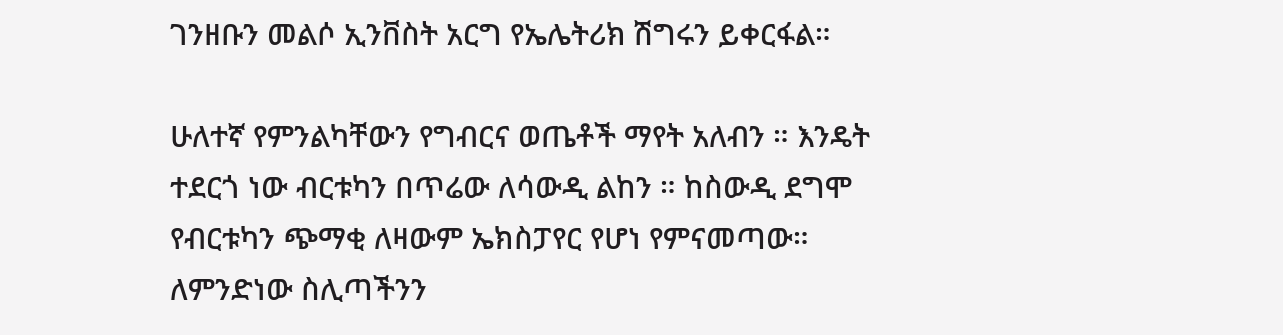ገንዘቡን መልሶ ኢንቨስት አርግ የኤሌትሪክ ሽግሩን ይቀርፋል።

ሁለተኛ የምንልካቸውን የግብርና ወጤቶች ማየት አለብን ። እንዴት ተደርጎ ነው ብርቱካን በጥሬው ለሳውዲ ልከን ። ከስውዲ ደግሞ የብርቱካን ጭማቂ ለዛውም ኤክስፓየር የሆነ የምናመጣው። ለምንድነው ስሊጣችንን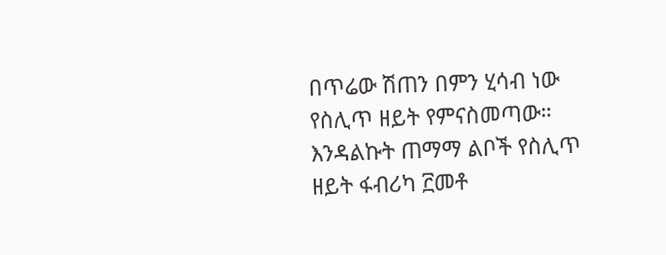በጥሬው ሽጠን በምን ሂሳብ ነው የስሊጥ ዘይት የምናስመጣው። እንዳልኩት ጠማማ ልቦች የስሊጥ ዘይት ፋብሪካ ፫መቶ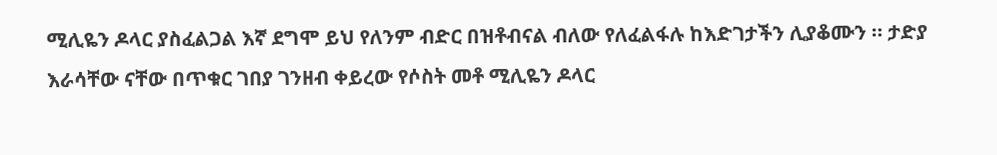ሚሊዬን ዶላር ያስፈልጋል እኛ ደግሞ ይህ የለንም ብድር በዝቶብናል ብለው የለፈልፋሉ ከእድገታችን ሊያቆሙን ። ታድያ እራሳቸው ናቸው በጥቁር ገበያ ገንዘብ ቀይረው የሶስት መቶ ሚሊዬን ዶላር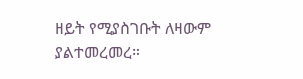ዘይት የሚያስገቡት ለዛውም ያልተመረመረ።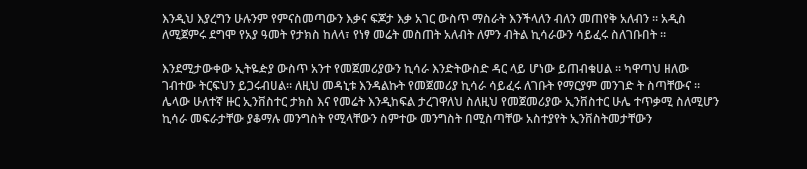እንዲህ እያረግን ሁሉንም የምናስመጣውን እቃና ፍጆታ እቃ አገር ውስጥ ማስራት እንችላለን ብለን መጠየቅ አለብን ። አዲስ ለሚጀምሩ ደግሞ የአያ ዓመት የታክስ ከለላ፣ የነፃ መሬት መስጠት አለብት ለምን ብትል ኪሳራውን ሳይፈሩ ስለገቡበት ።

እንደሚታውቀው ኢትዬዽያ ውስጥ አንተ የመጀመሪያውን ኪሳራ እንድትውስድ ዳር ላይ ሆነው ይጠብቁሀል ። ካዋጣህ ዘለው ገብተው ትርፍህን ይጋሩብሀል። ለዚህ መዳኒቱ እንዳልኩት የመጀመሪያ ኪሳራ ሳይፈሩ ለገቡት የማርያም መንገድ ት ስጣቸውና ። ሌላው ሁለተኛ ዙር ኢንቨስተር ታክስ እና የመሬት እንዲከፍል ታረገዋለህ ስለዚህ የመጀመሪያው ኢንቨስተር ሁሌ ተጥቃሚ ስለሚሆን ኪሳራ መፍራታቸው ያቆማሉ መንግስት የሚላቸውን ስምተው መንግስት በሚስጣቸው አስተያየት ኢንቨስትመታቸውን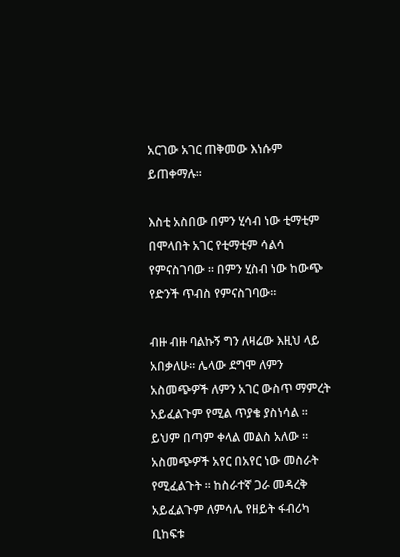አርገው አገር ጠቅመው እነሱም ይጠቀማሉ።

እስቲ አስበው በምን ሂሳብ ነው ቲማቲም በሞላበት አገር የቲማቲም ሳልሳ የምናስገባው ። በምን ሂስብ ነው ከውጭ የድንች ጥብስ የምናስገባው።

ብዙ ብዙ ባልኩኝ ግን ለዛሬው እዚህ ላይ አበቃለሁ። ሌላው ደግሞ ለምን አስመጭዎች ለምን አገር ውስጥ ማምረት አይፈልጉም የሚል ጥያቄ ያስነሳል ። ይህም በጣም ቀላል መልስ አለው ። አስመጭዎች አየር በአየር ነው መስራት የሚፈልጉት ። ከስራተኛ ጋራ መዳረቅ አይፈልጉም ለምሳሌ የዘይት ፋብሪካ ቢከፍቱ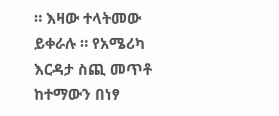። እዛው ተላትመው ይቀራሉ ። የአሜሪካ እርዳታ ስጪ መጥቶ ከተማውን በነፃ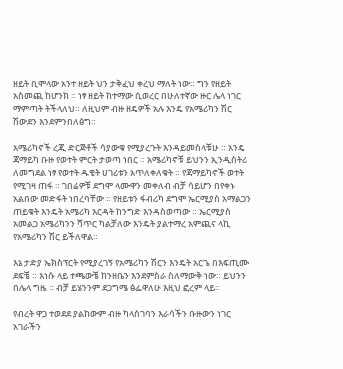ዘይት ቢሞላው አንተ ዘይት ህን ታቅፈህ ቀረህ ማለት ነው። ግን የዘይት አስመጪ ከሆንክ ። ነፃ ዘይት ከተማው ሲወረር በሁለተኛው ዙር ሌላ ነገር ማምጣት ትችላለህ። ለዚህም ብዙ ዘዴዎች አሉ እንዴ የአሜሪካን ሽር ሽውደን እንደምንበለፅግ።

አሜሪካኖች ረጂ ድርጅቶች ሳያውቁ የሚያረጉት እንዳይመስላቹሁ ። አንዴ ጃማይካ ቡዙ የወተት ምርት ታወጣ ነበር ። አሜሪካኖቹ ይህንን ኢንዲስትሪ ለመግደል ነፃ የወተት ዱቄት ሀገሪቱን አጥለቀለቁት ። የጃማይካኖች ወተት የሚገዛ ጠፋ ። ገበሬዎቹ ደግሞ ላሙዋን መቀለብ ብቻ ሳይሆን በየቀኑ አልበው መድፋት ነበረባቸው ። የዘይቱን ፋብሪካ ደግሞ ኤርሚያስ አማልጋን ጠይቁት እንዴት አሜሪካ እርዳት ከንግድ እንዳስወጣው ። ኤርሚያስ አመልጋ አሜሪካንን ሻጥር ካልቻለው እንዴት ያልተማረ አምጪና ላኪ የአሜሪካን ሽር ይችለዋል።

እኔ ታድያ ኤክስፕርት የሚያረገኝ የአሜሪካን ሽርን እንዴት አርጌ በእፍጢሙ ደፍቼ ። እነሱ ላይ ተጫውቼ ከንዘቤን እንደምስራ ስለማውቅ ነው። ይህንን በሌላ ግዜ ። ብቻ ይሄንንም ደጋግሜ ፅፌዋለሁ እዚህ ፎረም ላይ።

የብረት ዋጋ ተወደደ ያልከውም ብዙ ካላስገባን እራሳችን ቡዙውን ነገር አገራችን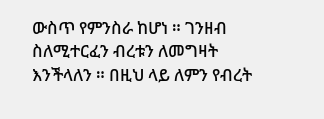ውስጥ የምንስራ ከሆነ ። ገንዘብ ስለሚተርፈን ብረቱን ለመግዛት እንችላለን ። በዚህ ላይ ለምን የብረት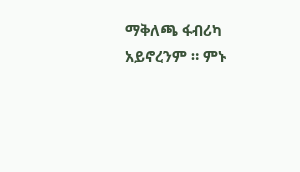ማቅለጫ ፋብሪካ አይኖረንም ። ምኑ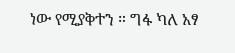ነው የሚያቅተን ። ግፋ ካለ አፃ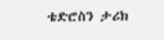ቴድሮስን ታሪክ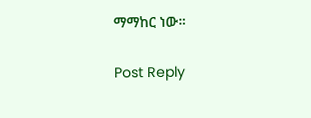ማማከር ነው።

Post Reply